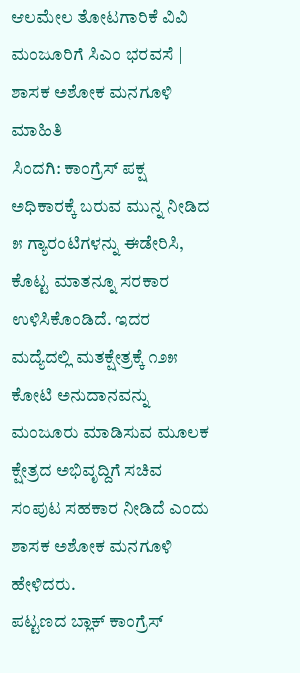ಆಲಮೇಲ ತೋಟಗಾರಿಕೆ ವಿವಿ ಮಂಜೂರಿಗೆ ಸಿಎಂ ಭರವಸೆ | ಶಾಸಕ ಅಶೋಕ ಮನಗೂಳಿ ಮಾಹಿತಿ
ಸಿಂದಗಿ: ಕಾಂಗ್ರೆಸ್ ಪಕ್ಷ ಅಧಿಕಾರಕ್ಕೆ ಬರುವ ಮುನ್ನ ನೀಡಿದ ೫ ಗ್ಯಾರಂಟಿಗಳನ್ನು ಈಡೇರಿಸಿ, ಕೊಟ್ಟ ಮಾತನ್ನೂ ಸರಕಾರ ಉಳಿಸಿಕೊಂಡಿದೆ. ಇದರ ಮದ್ಯೆದಲ್ಲಿ ಮತಕ್ಷೇತ್ರಕ್ಕೆ ೧೨೫ ಕೋಟಿ ಅನುದಾನವನ್ನು ಮಂಜೂರು ಮಾಡಿಸುವ ಮೂಲಕ ಕ್ಷೇತ್ರದ ಅಭಿವೃದ್ದಿಗೆ ಸಚಿವ ಸಂಪುಟ ಸಹಕಾರ ನೀಡಿದೆ ಎಂದು ಶಾಸಕ ಅಶೋಕ ಮನಗೂಳಿ ಹೇಳಿದರು.
ಪಟ್ಟಣದ ಬ್ಲಾಕ್ ಕಾಂಗ್ರೆಸ್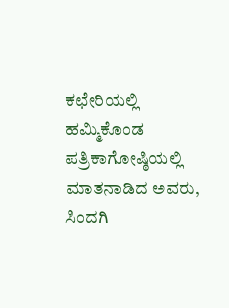ಕಛೇರಿಯಲ್ಲಿ ಹಮ್ಮಿಕೊಂಡ ಪತ್ರಿಕಾಗೋಷ್ಠಿಯಲ್ಲಿ ಮಾತನಾಡಿದ ಅವರು, ಸಿಂದಗಿ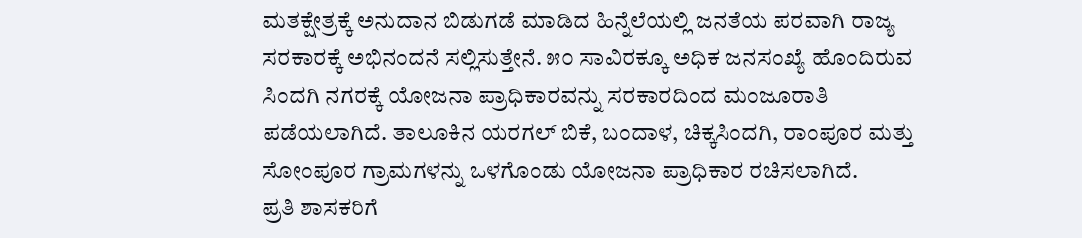ಮತಕ್ಷೇತ್ರಕ್ಕೆ ಅನುದಾನ ಬಿಡುಗಡೆ ಮಾಡಿದ ಹಿನ್ನೆಲೆಯಲ್ಲಿ ಜನತೆಯ ಪರವಾಗಿ ರಾಜ್ಯ ಸರಕಾರಕ್ಕೆ ಅಭಿನಂದನೆ ಸಲ್ಲಿಸುತ್ತೇನೆ. ೫೦ ಸಾವಿರಕ್ಕೂ ಅಧಿಕ ಜನಸಂಖ್ಯೆ ಹೊಂದಿರುವ ಸಿಂದಗಿ ನಗರಕ್ಕೆ ಯೋಜನಾ ಪ್ರಾಧಿಕಾರವನ್ನು ಸರಕಾರದಿಂದ ಮಂಜೂರಾತಿ ಪಡೆಯಲಾಗಿದೆ. ತಾಲೂಕಿನ ಯರಗಲ್ ಬಿಕೆ, ಬಂದಾಳ, ಚಿಕ್ಕಸಿಂದಗಿ, ರಾಂಪೂರ ಮತ್ತು ಸೋಂಪೂರ ಗ್ರಾಮಗಳನ್ನು ಒಳಗೊಂಡು ಯೋಜನಾ ಪ್ರಾಧಿಕಾರ ರಚಿಸಲಾಗಿದೆ.
ಪ್ರತಿ ಶಾಸಕರಿಗೆ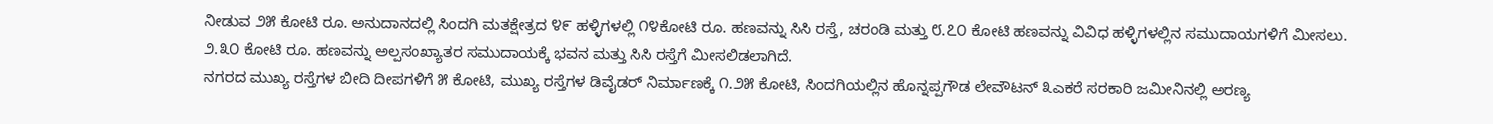ನೀಡುವ ೨೫ ಕೋಟಿ ರೂ. ಅನುದಾನದಲ್ಲಿ ಸಿಂದಗಿ ಮತಕ್ಷೇತ್ರದ ೪೯ ಹಳ್ಳಿಗಳಲ್ಲಿ ೧೪ಕೋಟಿ ರೂ. ಹಣವನ್ನು ಸಿಸಿ ರಸ್ತೆ, ಚರಂಡಿ ಮತ್ತು ೮.೭೦ ಕೋಟಿ ಹಣವನ್ನು ವಿವಿಧ ಹಳ್ಳಿಗಳಲ್ಲಿನ ಸಮುದಾಯಗಳಿಗೆ ಮೀಸಲು. ೨.೩೦ ಕೋಟಿ ರೂ. ಹಣವನ್ನು ಅಲ್ಪಸಂಖ್ಯಾತರ ಸಮುದಾಯಕ್ಕೆ ಭವನ ಮತ್ತು ಸಿಸಿ ರಸ್ತೆಗೆ ಮೀಸಲಿಡಲಾಗಿದೆ.
ನಗರದ ಮುಖ್ಯ ರಸ್ತೆಗಳ ಬೀದಿ ದೀಪಗಳಿಗೆ ೫ ಕೋಟಿ, ಮುಖ್ಯ ರಸ್ತೆಗಳ ಡಿವೈಡರ್ ನಿರ್ಮಾಣಕ್ಕೆ ೧.೨೫ ಕೋಟಿ, ಸಿಂದಗಿಯಲ್ಲಿನ ಹೊನ್ನಪ್ಪಗೌಡ ಲೇವೌಟನ್ ೩ಎಕರೆ ಸರಕಾರಿ ಜಮೀನಿನಲ್ಲಿ ಅರಣ್ಯ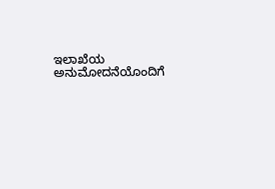ಇಲಾಖೆಯ ಅನುಮೋದನೆಯೊಂದಿಗೆ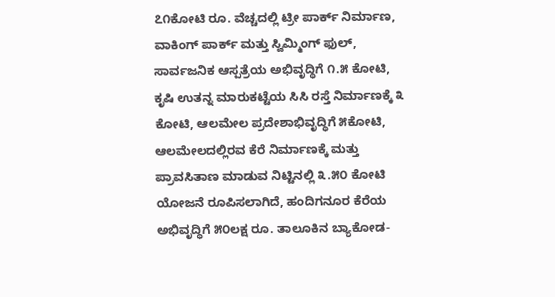೭೧ಕೋಟಿ ರೂ. ವೆಚ್ಚದಲ್ಲಿ ಟ್ರೀ ಪಾರ್ಕ್ ನಿರ್ಮಾಣ, ವಾಕಿಂಗ್ ಪಾರ್ಕ್ ಮತ್ತು ಸ್ವಿಮ್ಮಿಂಗ್ ಫುಲ್, ಸಾರ್ವಜನಿಕ ಆಸ್ಪತ್ರೆಯ ಅಭಿವೃದ್ಧಿಗೆ ೧.೫ ಕೋಟಿ, ಕೃಷಿ ಉತನ್ನ ಮಾರುಕಟ್ಟೆಯ ಸಿಸಿ ರಸ್ತೆ ನಿರ್ಮಾಣಕ್ಕೆ ೩ ಕೋಟಿ, ಆಲಮೇಲ ಪ್ರದೇಶಾಭಿವೃದ್ಧಿಗೆ ೫ಕೋಟಿ, ಆಲಮೇಲದಲ್ಲಿರವ ಕೆರೆ ನಿರ್ಮಾಣಕ್ಕೆ ಮತ್ತು ಪ್ರಾವಸಿತಾಣ ಮಾಡುವ ನಿಟ್ಟಿನಲ್ಲಿ ೩.೫೦ ಕೋಟಿ ಯೋಜನೆ ರೂಪಿಸಲಾಗಿದೆ, ಹಂದಿಗನೂರ ಕೆರೆಯ ಅಭಿವೃದ್ಧಿಗೆ ೫೦ಲಕ್ಷ ರೂ. ತಾಲೂಕಿನ ಬ್ಯಾಕೋಡ-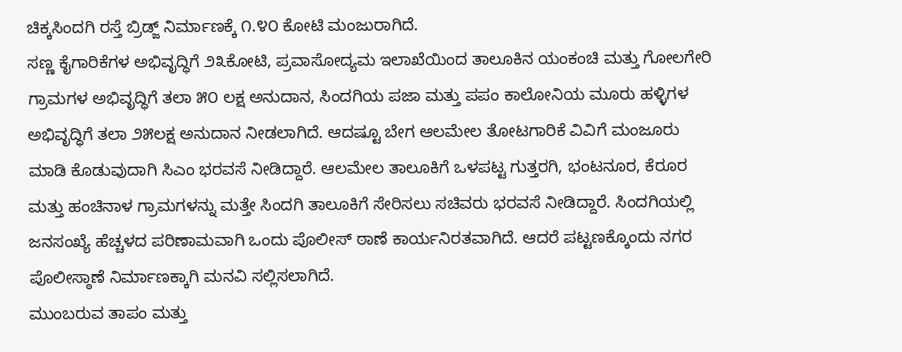ಚಿಕ್ಕಸಿಂದಗಿ ರಸ್ತೆ ಬ್ರಿಡ್ಜ್ ನಿರ್ಮಾಣಕ್ಕೆ ೧.೪೦ ಕೋಟಿ ಮಂಜುರಾಗಿದೆ.
ಸಣ್ಣ ಕೈಗಾರಿಕೆಗಳ ಅಭಿವೃದ್ಧಿಗೆ ೨೩ಕೋಟಿ, ಪ್ರವಾಸೋದ್ಯಮ ಇಲಾಖೆಯಿಂದ ತಾಲೂಕಿನ ಯಂಕಂಚಿ ಮತ್ತು ಗೋಲಗೇರಿ ಗ್ರಾಮಗಳ ಅಭಿವೃದ್ಧಿಗೆ ತಲಾ ೫೦ ಲಕ್ಷ ಅನುದಾನ, ಸಿಂದಗಿಯ ಪಜಾ ಮತ್ತು ಪಪಂ ಕಾಲೋನಿಯ ಮೂರು ಹಳ್ಳಿಗಳ ಅಭಿವೃದ್ಧಿಗೆ ತಲಾ ೨೫ಲಕ್ಷ ಅನುದಾನ ನೀಡಲಾಗಿದೆ. ಆದಷ್ಟೂ ಬೇಗ ಆಲಮೇಲ ತೋಟಗಾರಿಕೆ ವಿವಿಗೆ ಮಂಜೂರು ಮಾಡಿ ಕೊಡುವುದಾಗಿ ಸಿಎಂ ಭರವಸೆ ನೀಡಿದ್ದಾರೆ. ಆಲಮೇಲ ತಾಲೂಕಿಗೆ ಒಳಪಟ್ಟ ಗುತ್ತರಗಿ, ಭಂಟನೂರ, ಕೆರೂರ ಮತ್ತು ಹಂಚಿನಾಳ ಗ್ರಾಮಗಳನ್ನು ಮತ್ತೇ ಸಿಂದಗಿ ತಾಲೂಕಿಗೆ ಸೇರಿಸಲು ಸಚಿವರು ಭರವಸೆ ನೀಡಿದ್ದಾರೆ. ಸಿಂದಗಿಯಲ್ಲಿ ಜನಸಂಖ್ಯೆ ಹೆಚ್ಚಳದ ಪರಿಣಾಮವಾಗಿ ಒಂದು ಪೊಲೀಸ್ ಠಾಣೆ ಕಾರ್ಯನಿರತವಾಗಿದೆ. ಆದರೆ ಪಟ್ಟಣಕ್ಕೊಂದು ನಗರ ಪೊಲೀಸ್ಠಾಣೆ ನಿರ್ಮಾಣಕ್ಕಾಗಿ ಮನವಿ ಸಲ್ಲಿಸಲಾಗಿದೆ.
ಮುಂಬರುವ ತಾಪಂ ಮತ್ತು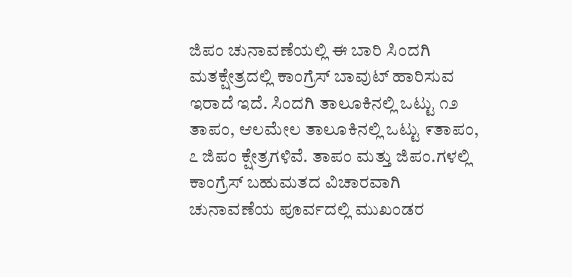ಜಿಪಂ ಚುನಾವಣೆಯಲ್ಲಿ ಈ ಬಾರಿ ಸಿಂದಗಿ ಮತಕ್ಷೇತ್ರದಲ್ಲಿ ಕಾಂಗ್ರೆಸ್ ಬಾವುಟ್ ಹಾರಿಸುವ ಇರಾದೆ ಇದೆ. ಸಿಂದಗಿ ತಾಲೂಕಿನಲ್ಲಿ ಒಟ್ಟು ೧೨ ತಾಪಂ, ಆಲಮೇಲ ತಾಲೂಕಿನಲ್ಲಿ ಒಟ್ಟು ೯ತಾಪಂ, ೭ ಜಿಪಂ ಕ್ಷೇತ್ರಗಳಿವೆ. ತಾಪಂ ಮತ್ತು ಜಿಪಂ.ಗಳಲ್ಲಿ ಕಾಂಗ್ರೆಸ್ ಬಹುಮತದ ವಿಚಾರವಾಗಿ ಚುನಾವಣೆಯ ಪೂರ್ವದಲ್ಲಿ ಮುಖಂಡರ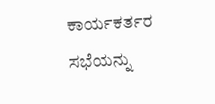ಕಾರ್ಯಕರ್ತರ ಸಭೆಯನ್ನು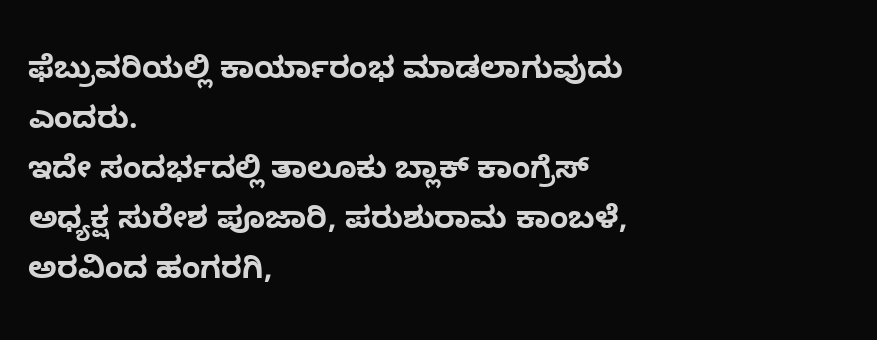ಫೆಬ್ರುವರಿಯಲ್ಲಿ ಕಾರ್ಯಾರಂಭ ಮಾಡಲಾಗುವುದು ಎಂದರು.
ಇದೇ ಸಂದರ್ಭದಲ್ಲಿ ತಾಲೂಕು ಬ್ಲಾಕ್ ಕಾಂಗ್ರೆಸ್ ಅಧ್ಯಕ್ಷ ಸುರೇಶ ಪೂಜಾರಿ, ಪರುಶುರಾಮ ಕಾಂಬಳೆ, ಅರವಿಂದ ಹಂಗರಗಿ,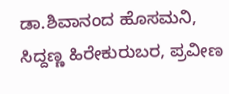ಡಾ.ಶಿವಾನಂದ ಹೊಸಮನಿ, ಸಿದ್ದಣ್ಣ ಹಿರೇಕುರುಬರ, ಪ್ರವೀಣ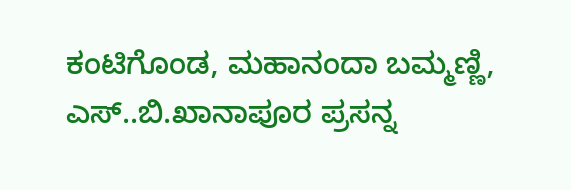ಕಂಟಿಗೊಂಡ, ಮಹಾನಂದಾ ಬಮ್ಮಣ್ಣಿ, ಎಸ್..ಬಿ.ಖಾನಾಪೂರ ಪ್ರಸನ್ನ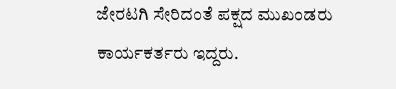ಜೇರಟಗಿ ಸೇರಿದಂತೆ ಪಕ್ಷದ ಮುಖಂಡರು ಕಾರ್ಯಕರ್ತರು ಇದ್ದರು.